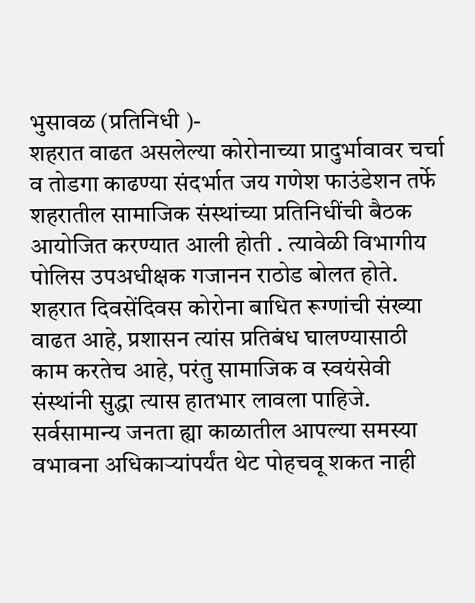भुसावळ (प्रतिनिधी )-
शहरात वाढत असलेल्या कोरोनाच्या प्रादुर्भावावर चर्चा व तोडगा काढण्या संदर्भात जय गणेश फाउंडेशन तर्फे शहरातील सामाजिक संस्थांच्या प्रतिनिधींची बैठक आयोजित करण्यात आली होती . त्यावेळी विभागीय पोलिस उपअधीक्षक गजानन राठोड बोलत होते.
शहरात दिवसेंदिवस कोरोना बाधित रूग्णांची संख्या वाढत आहे, प्रशासन त्यांस प्रतिबंध घालण्यासाठी काम करतेच आहे, परंतु सामाजिक व स्वयंसेवी संस्थांनी सुद्धा त्यास हातभार लावला पाहिजे. सर्वसामान्य जनता ह्या काळातील आपल्या समस्या वभावना अधिकाऱ्यांपर्यंत थेट पोहचवू शकत नाही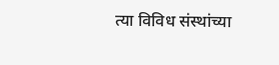त्या विविध संस्थांच्या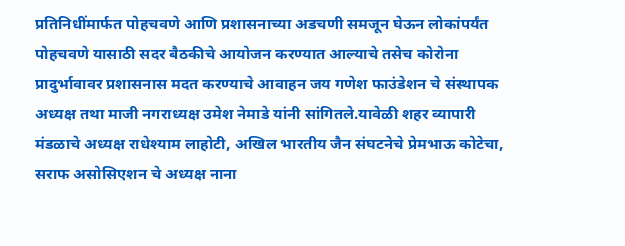प्रतिनिधींमार्फत पोहचवणे आणि प्रशासनाच्या अडचणी समजून घेऊन लोकांपर्यंत पोहचवणे यासाठी सदर बैठकीचे आयोजन करण्यात आल्याचे तसेच कोरोना प्रादुर्भावावर प्रशासनास मदत करण्याचे आवाहन जय गणेश फाउंडेशन चे संस्थापक अध्यक्ष तथा माजी नगराध्यक्ष उमेश नेमाडे यांनी सांगितले.यावेळी शहर व्यापारी मंडळाचे अध्यक्ष राधेश्याम लाहोटी, अखिल भारतीय जैन संघटनेचे प्रेमभाऊ कोटेचा, सराफ असोसिएशन चे अध्यक्ष नाना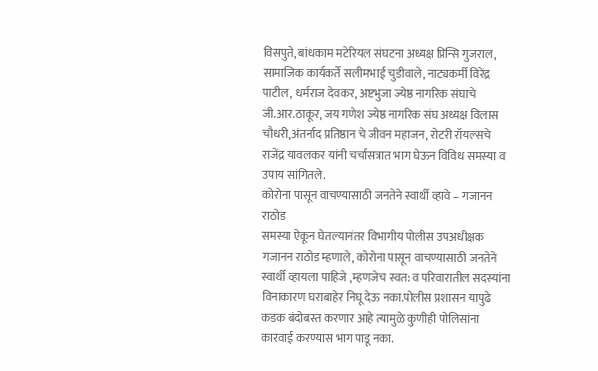विसपुते, बांधकाम मटेरियल संघटना अध्यक्ष प्रिन्सि गुजराल, सामाजिक कार्यकर्ते सलीमभाई चुडीवाले, नाट्यकर्मी विरेंद्र पाटील, धर्मराज देवकर, अष्टभुजा ज्येष्ठ नागरिक संघाचे जी.आर.ठाकूर, जय गणेश ज्येष्ठ नागरिक संघ अध्यक्ष विलास चौधरी,अंतर्नाद प्रतिष्ठान चे जीवन महाजन, रोटरी रॉयल्सचे राजेंद्र यावलकर यांनी चर्चासत्रात भाग घेऊन विविध समस्या व उपाय सांगितले.
कोरोना पासून वाचण्यासाठी जनतेने स्वार्थी व्हावे – गजानन राठोड
समस्या ऐकून घेतल्यानंतर विभागीय पोलीस उपअधीक्षक गजानन राठोड म्हणाले, कोरोना पासून वाचण्यासाठी जनतेने स्वार्थी व्हायला पाहिजे ,म्हणजेच स्वत: व परिवारातील सदस्यांना विनाकारण घराबाहेर निघू देऊ नका.पोलीस प्रशासन यापुढे कडक बंदोबस्त करणार आहे त्यामुळे कुणीही पोलिसांना कारवाई करण्यास भाग पाडू नका.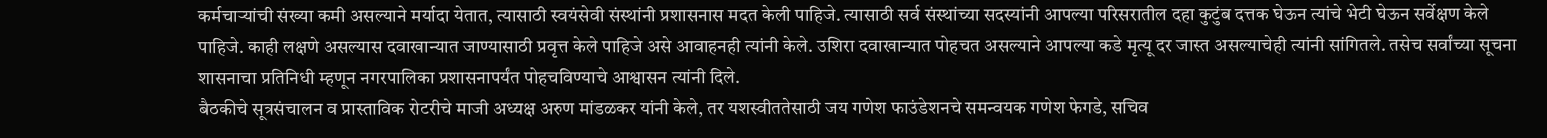कर्मचाऱ्यांची संख्या कमी असल्याने मर्यादा येतात, त्यासाठी स्वयंसेवी संस्थांनी प्रशासनास मदत केली पाहिजे. त्यासाठी सर्व संस्थांच्या सदस्यांनी आपल्या परिसरातील दहा कुटुंब दत्तक घेऊन त्यांचे भेटी घेऊन सर्वेक्षण केले पाहिजे. काही लक्षणे असल्यास दवाखान्यात जाण्यासाठी प्रवृत्त केले पाहिजे असे आवाहनही त्यांनी केले. उशिरा दवाखान्यात पोहचत असल्याने आपल्या कडे मृत्यू दर जास्त असल्याचेही त्यांनी सांगितले. तसेच सर्वांच्या सूचना शासनाचा प्रतिनिधी म्हणून नगरपालिका प्रशासनापर्यंत पोहचविण्याचे आश्वासन त्यांनी दिले.
बैठकीचे सूत्रसंचालन व प्रास्ताविक रोटरीचे माजी अध्यक्ष अरुण मांडळकर यांनी केले, तर यशस्वीततेसाठी जय गणेश फाउंडेशनचे समन्वयक गणेश फेगडे, सचिव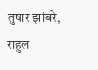तुषार झांबरे, राहुल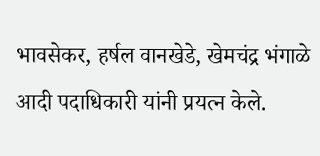भावसेकर, हर्षल वानखेडे, खेमचंद्र भंगाळे आदी पदाधिकारी यांनी प्रयत्न केले.